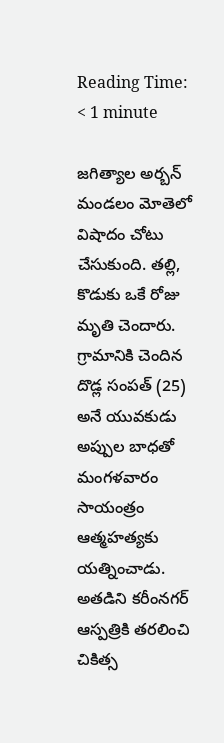Reading Time: < 1 minute

జగిత్యాల అర్బన్ మండలం మోతెలో విషాదం చోటు చేసుకుంది. తల్లి, కొడుకు ఒకే రోజు మృతి చెందారు. గ్రామానికి చెందిన దొడ్ల సంపత్‌ (25) అనే యువకుడు అప్పుల బాధతో మంగళవారం సాయంత్రం ఆత్మహత్యకు యత్నించాడు. అతడిని కరీంనగర్ ఆస్పత్రికి తరలించి చికిత్స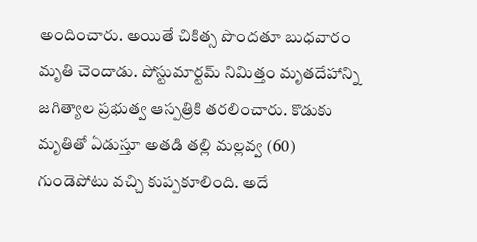అందించారు. అయితే చికిత్స పొందతూ బుధవారం మృతి చెందాడు. పోస్టుమార్టమ్ నిమిత్తం మృతదేహాన్ని జగిత్యాల ప్రభుత్వ ఆస్పత్రికి తరలించారు. కొడుకు మృతితో ఏడుస్తూ అతడి తల్లి మల్లవ్వ (60) గుండెపోటు వచ్చి కుప్పకూలింది. అదే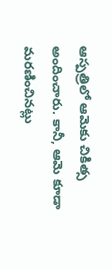ఆస్పత్రిలో ఆమెకు చికిత్స అందించారు. కానీ, ఆమె కూడా మరణించినట్లు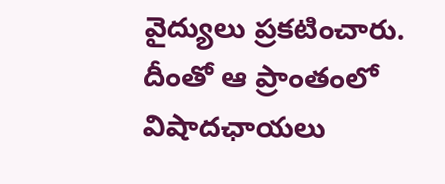వైద్యులు ప్రకటించారు. దీంతో ఆ ప్రాంతంలో విషాదఛాయలు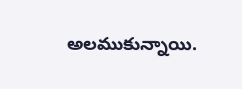అలముకున్నాయి.